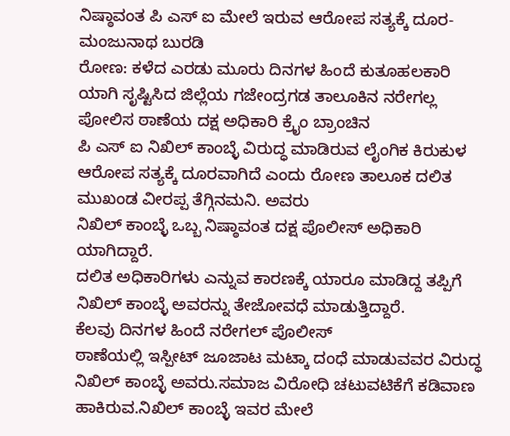ನಿಷ್ಠಾವಂತ ಪಿ ಎಸ್ ಐ ಮೇಲೆ ಇರುವ ಆರೋಪ ಸತ್ಯಕ್ಕೆ ದೂರ- ಮಂಜುನಾಥ ಬುರಡಿ
ರೋಣ: ಕಳೆದ ಎರಡು ಮೂರು ದಿನಗಳ ಹಿಂದೆ ಕುತೂಹಲಕಾರಿ ಯಾಗಿ ಸೃಷ್ಟಿಸಿದ ಜಿಲ್ಲೆಯ ಗಜೇಂದ್ರಗಡ ತಾಲೂಕಿನ ನರೇಗಲ್ಲ ಪೋಲಿಸ ಠಾಣೆಯ ದಕ್ಷ ಅಧಿಕಾರಿ ಕ್ರೈಂ ಬ್ರಾಂಚಿನ
ಪಿ ಎಸ್ ಐ ನಿಖಿಲ್ ಕಾಂಬ್ಳೆ ವಿರುದ್ಧ ಮಾಡಿರುವ ಲೈಂಗಿಕ ಕಿರುಕುಳ ಆರೋಪ ಸತ್ಯಕ್ಕೆ ದೂರವಾಗಿದೆ ಎಂದು ರೋಣ ತಾಲೂಕ ದಲಿತ ಮುಖಂಡ ವೀರಪ್ಪ ತೆಗ್ಗಿನಮನಿ. ಅವರು
ನಿಖಿಲ್ ಕಾಂಬ್ಳೆ ಒಬ್ಬ ನಿಷ್ಠಾವಂತ ದಕ್ಷ ಪೊಲೀಸ್ ಅಧಿಕಾರಿ ಯಾಗಿದ್ದಾರೆ.
ದಲಿತ ಅಧಿಕಾರಿಗಳು ಎನ್ನುವ ಕಾರಣಕ್ಕೆ ಯಾರೂ ಮಾಡಿದ್ದ ತಪ್ಪಿಗೆ ನಿಖಿಲ್ ಕಾಂಬ್ಳೆ ಅವರನ್ನು ತೇಜೋವಧೆ ಮಾಡುತ್ತಿದ್ದಾರೆ.
ಕೆಲವು ದಿನಗಳ ಹಿಂದೆ ನರೇಗಲ್ ಪೊಲೀಸ್
ಠಾಣೆಯಲ್ಲಿ ಇಸ್ಪೀಟ್ ಜೂಜಾಟ ಮಟ್ಕಾ ದಂಧೆ ಮಾಡುವವರ ವಿರುದ್ಧ ನಿಖಿಲ್ ಕಾಂಬ್ಳೆ ಅವರು.ಸಮಾಜ ವಿರೋಧಿ ಚಟುವಟಿಕೆಗೆ ಕಡಿವಾಣ ಹಾಕಿರುವ.ನಿಖಿಲ್ ಕಾಂಬ್ಳೆ ಇವರ ಮೇಲೆ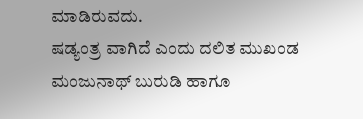ಮಾಡಿರುವದು.
ಷಡ್ಯಂತ್ರ ವಾಗಿದೆ ಎಂದು ದಲಿತ ಮುಖಂಡ ಮಂಜುನಾಥ್ ಬುರುಡಿ ಹಾಗೂ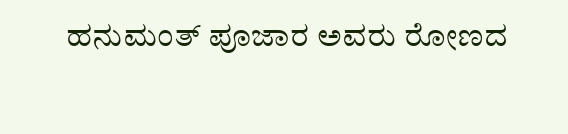ಹನುಮಂತ್ ಪೂಜಾರ ಅವರು ರೋಣದ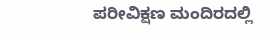ಪರೀವಿಕ್ಷಣ ಮಂದಿರದಲ್ಲಿ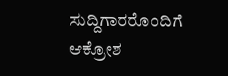ಸುದ್ದಿಗಾರರೊಂದಿಗೆ ಆಕ್ರೋಶ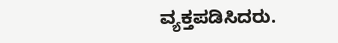ವ್ಯಕ್ತಪಡಿಸಿದರು.